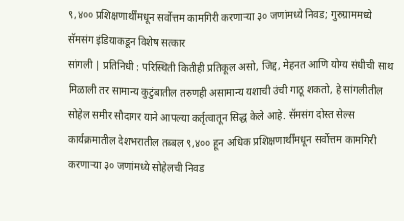९,४०० प्रशिक्षणार्थींमधून सर्वोत्तम कामगिरी करणाऱ्या ३० जणांमध्ये निवड; गुरुग्राममध्ये सॅमसंग इंडियाकडून विशेष सत्कार
सांगली | प्रतिनिधी : परिस्थिती कितीही प्रतिकूल असो, जिद्द, मेहनत आणि योग्य संधीची साथ मिळाली तर सामान्य कुटुंबातील तरुणही असामान्य यशाची उंची गाठू शकतो, हे सांगलीतील सोहेल समीर सौदागर याने आपल्या कर्तृत्वातून सिद्ध केले आहे. सॅमसंग दोस्त सेल्स कार्यक्रमातील देशभरातील तब्बल ९,४०० हून अधिक प्रशिक्षणार्थींमधून सर्वोत्तम कामगिरी करणाऱ्या ३० जणांमध्ये सोहेलची निवड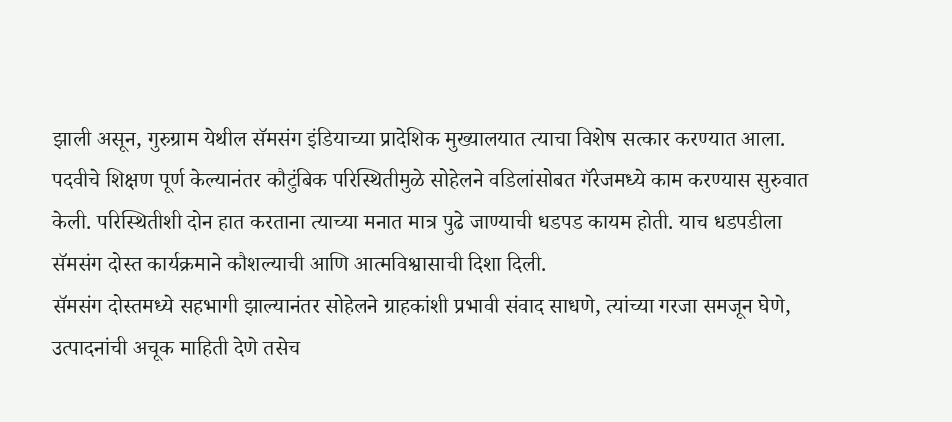झाली असून, गुरुग्राम येथील सॅमसंग इंडियाच्या प्रादेशिक मुख्यालयात त्याचा विशेष सत्कार करण्यात आला.
पदवीचे शिक्षण पूर्ण केल्यानंतर कौटुंबिक परिस्थितीमुळे सोहेलने वडिलांसोबत गॅरेजमध्ये काम करण्यास सुरुवात केली. परिस्थितीशी दोन हात करताना त्याच्या मनात मात्र पुढे जाण्याची धडपड कायम होती. याच धडपडीला सॅमसंग दोस्त कार्यक्रमाने कौशल्याची आणि आत्मविश्वासाची दिशा दिली.
सॅमसंग दोस्तमध्ये सहभागी झाल्यानंतर सोहेलने ग्राहकांशी प्रभावी संवाद साधणे, त्यांच्या गरजा समजून घेणे, उत्पादनांची अचूक माहिती देणे तसेच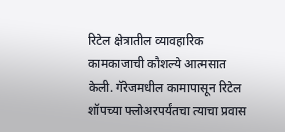रिटेल क्षेत्रातील व्यावहारिक कामकाजाची कौशल्ये आत्मसात केली. गॅरेजमधील कामापासून रिटेल शॉपच्या फ्लोअरपर्यंतचा त्याचा प्रवास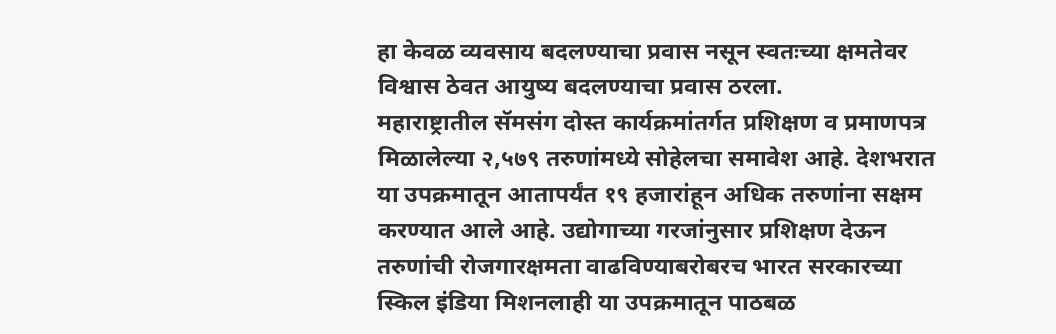हा केवळ व्यवसाय बदलण्याचा प्रवास नसून स्वतःच्या क्षमतेवर विश्वास ठेवत आयुष्य बदलण्याचा प्रवास ठरला.
महाराष्ट्रातील सॅमसंग दोस्त कार्यक्रमांतर्गत प्रशिक्षण व प्रमाणपत्र मिळालेल्या २,५७९ तरुणांमध्ये सोहेलचा समावेश आहे. देशभरात या उपक्रमातून आतापर्यंत १९ हजारांहून अधिक तरुणांना सक्षम करण्यात आले आहे. उद्योगाच्या गरजांनुसार प्रशिक्षण देऊन तरुणांची रोजगारक्षमता वाढविण्याबरोबरच भारत सरकारच्या स्किल इंडिया मिशनलाही या उपक्रमातून पाठबळ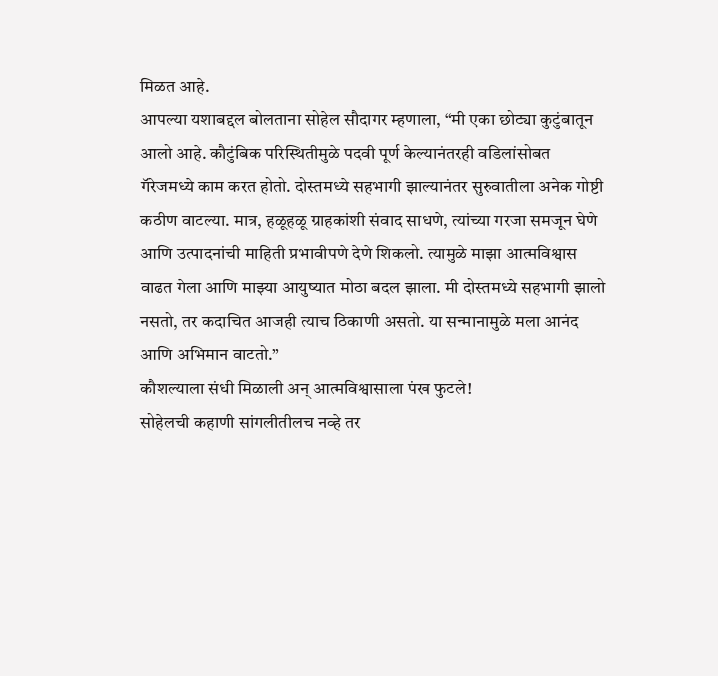मिळत आहे.
आपल्या यशाबद्दल बोलताना सोहेल सौदागर म्हणाला, “मी एका छोट्या कुटुंबातून आलो आहे. कौटुंबिक परिस्थितीमुळे पदवी पूर्ण केल्यानंतरही वडिलांसोबत गॅरेजमध्ये काम करत होतो. दोस्तमध्ये सहभागी झाल्यानंतर सुरुवातीला अनेक गोष्टी कठीण वाटल्या. मात्र, हळूहळू ग्राहकांशी संवाद साधणे, त्यांच्या गरजा समजून घेणे आणि उत्पादनांची माहिती प्रभावीपणे देणे शिकलो. त्यामुळे माझा आत्मविश्वास वाढत गेला आणि माझ्या आयुष्यात मोठा बदल झाला. मी दोस्तमध्ये सहभागी झालो नसतो, तर कदाचित आजही त्याच ठिकाणी असतो. या सन्मानामुळे मला आनंद आणि अभिमान वाटतो.”
कौशल्याला संधी मिळाली अन् आत्मविश्वासाला पंख फुटले!
सोहेलची कहाणी सांगलीतीलच नव्हे तर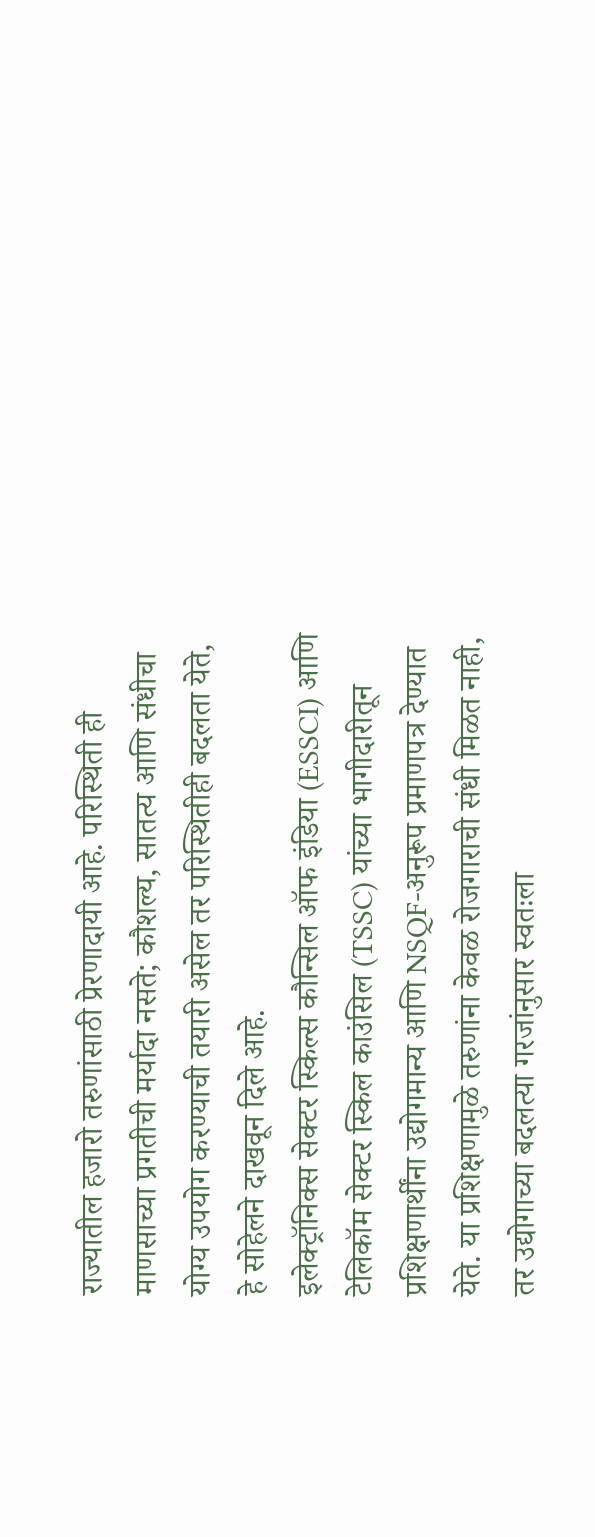राज्यातील हजारो तरुणांसाठी प्रेरणादायी आहे. परिस्थिती ही माणसाच्या प्रगतीची मर्यादा नसते; कौशल्य, सातत्य आणि संधीचा योग्य उपयोग करण्याची तयारी असेल तर परिस्थितीही बदलता येते, हे सोहेलने दाखवून दिले आहे.
इलेक्ट्रॉनिक्स सेक्टर स्किल्स कौन्सिल ऑफ इंडिया (ESSCI) आणि टेलिकॉम सेक्टर स्किल काउंसिल (TSSC) यांच्या भागीदारीतून प्रशिक्षणार्थींना उद्योगमान्य आणि NSQF-अनुरूप प्रमाणपत्र देण्यात येते. या प्रशिक्षणामुळे तरुणांना केवळ रोजगाराची संधी मिळत नाही, तर उद्योगाच्या बदलत्या गरजांनुसार स्वतःला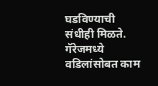घडविण्याची संधीही मिळते.
गॅरेजमध्ये वडिलांसोबत काम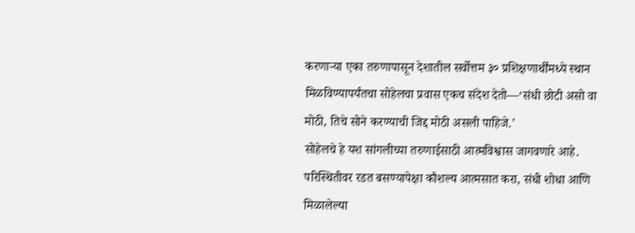करणाऱ्या एका तरुणापासून देशातील सर्वोत्तम ३० प्रशिक्षणार्थींमध्ये स्थान मिळविण्यापर्यंतचा सोहेलचा प्रवास एकच संदेश देतो—‘संधी छोटी असो वा मोठी, तिचे सोने करण्याची जिद्द मोठी असली पाहिजे.’
सोहेलचे हे यश सांगलीच्या तरुणाईसाठी आत्मविश्वास जागवणारे आहे. परिस्थितीवर रडत बसण्यापेक्षा कौशल्य आत्मसात करा, संधी शोधा आणि मिळालेल्या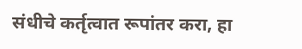संधीचे कर्तृत्वात रूपांतर करा, हा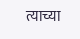त्याच्या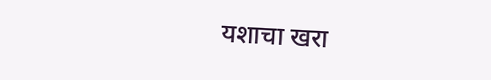यशाचा खरा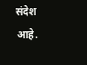संदेश आहे.